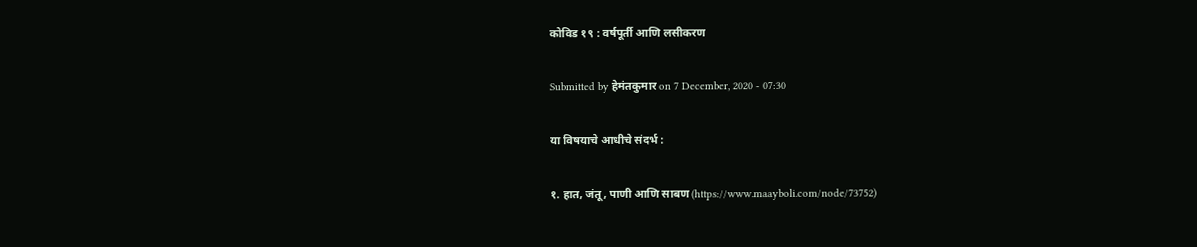कोविड १९ : वर्षपूर्ती आणि लसीकरण

Submitted by हेमंतकुमार on 7 December, 2020 - 07:30

या विषयाचे आधीचे संदर्भ :

१. हात, जंतू, पाणी आणि साबण (https://www.maayboli.com/node/73752)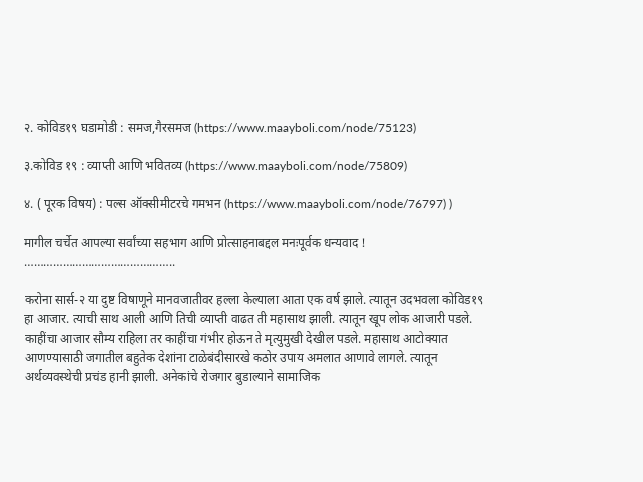२. कोविड१९ घडामोडी : समज,गैरसमज (https://www.maayboli.com/node/75123)

३.कोविड १९ : व्याप्ती आणि भवितव्य (https://www.maayboli.com/node/75809)

४. ( पूरक विषय) : पल्स ऑक्सीमीटरचे गमभन (https://www.maayboli.com/node/76797) )

मागील चर्चेत आपल्या सर्वांच्या सहभाग आणि प्रोत्साहनाबद्दल मनःपूर्वक धन्यवाद !
………………………………………..

करोना सार्स-२ या दुष्ट विषाणूने मानवजातीवर हल्ला केल्याला आता एक वर्ष झाले. त्यातून उदभवला कोविड१९ हा आजार. त्याची साथ आली आणि तिची व्याप्ती वाढत ती महासाथ झाली. त्यातून खूप लोक आजारी पडले. काहींचा आजार सौम्य राहिला तर काहींचा गंभीर होऊन ते मृत्युमुखी देखील पडले. महासाथ आटोक्यात आणण्यासाठी जगातील बहुतेक देशांना टाळेबंदीसारखे कठोर उपाय अमलात आणावे लागले. त्यातून अर्थव्यवस्थेची प्रचंड हानी झाली. अनेकांचे रोजगार बुडाल्याने सामाजिक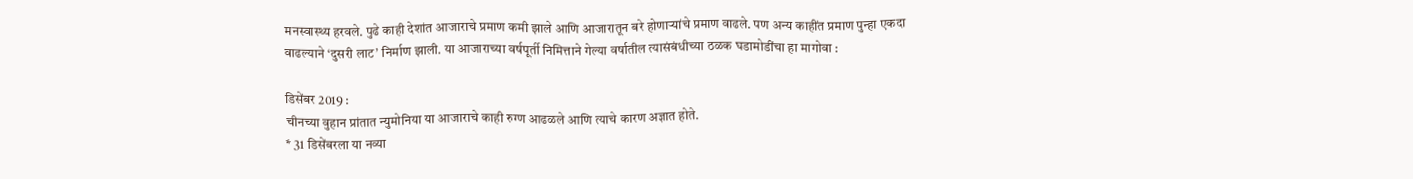मनस्वास्थ्य हरवले. पुढे काही देशांत आजाराचे प्रमाण कमी झाले आणि आजारातून बरे होणाऱ्यांचे प्रमाण वाढले. पण अन्य काहींत प्रमाण पुन्हा एकदा वाढल्याने ‘दुसरी लाट’ निर्माण झाली. या आजाराच्या वर्षपूर्ती निमित्ताने गेल्या वर्षातील त्यासंबंधीच्या ठळक घडामोडींचा हा मागोवा :

डिसेंबर 2019 :
चीनच्या वुहान प्रांतात न्युमोनिया या आजाराचे काही रुग्ण आढळले आणि त्याचे कारण अज्ञात होते.
* 31 डिसेंबरला या नव्या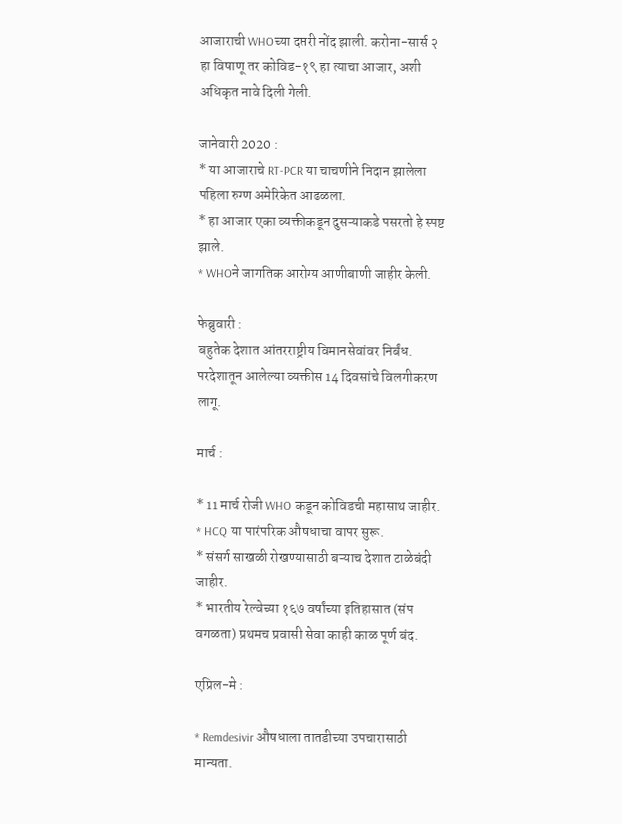आजाराची WHOच्या दप्तरी नोंद झाली. करोना-सार्स २ हा विषाणू तर कोविड-१९ हा त्याचा आजार, अशी अधिकृत नावे दिली गेली.

जानेवारी 2020 :
* या आजाराचे RT-PCR या चाचणीने निदान झालेला पहिला रुग्ण अमेरिकेत आढळला.
* हा आजार एका व्यक्तीकडून दुसऱ्याकडे पसरतो हे स्पष्ट झाले.
* WHOने जागतिक आरोग्य आणीबाणी जाहीर केली.

फेब्रुवारी :
बहुतेक देशात आंतरराष्ट्रीय विमानसेवांवर निर्बंध. परदेशातून आलेल्या व्यक्तीस 14 दिवसांचे विलगीकरण लागू.

मार्च :

* 11 मार्च रोजी WHO कडून कोविडची महासाथ जाहीर.
* HCQ या पारंपरिक औषधाचा वापर सुरू.
* संसर्ग साखळी रोखण्यासाठी बऱ्याच देशात टाळेबंदी जाहीर.
* भारतीय रेल्वेच्या १६७ वर्षांच्या इतिहासात (संप वगळता) प्रथमच प्रवासी सेवा काही काळ पूर्ण बंद.

एप्रिल-मे :

* Remdesivir औषधाला तातडीच्या उपचारासाठी मान्यता.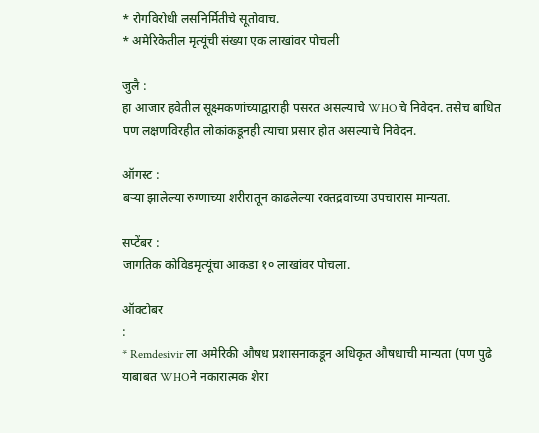* रोगविरोधी लसनिर्मितीचे सूतोवाच.
* अमेरिकेतील मृत्यूंची संख्या एक लाखांवर पोचली

जुलै :
हा आजार हवेतील सूक्ष्मकणांच्याद्वाराही पसरत असल्याचे WHOचे निवेदन. तसेच बाधित पण लक्षणविरहीत लोकांकडूनही त्याचा प्रसार होत असल्याचे निवेदन.

ऑगस्ट :
बऱ्या झालेल्या रुग्णाच्या शरीरातून काढलेल्या रक्तद्रवाच्या उपचारास मान्यता.

सप्टेंबर :
जागतिक कोविडमृत्यूंचा आकडा १० लाखांवर पोचला.

ऑक्टोबर
:
* Remdesivir ला अमेरिकी औषध प्रशासनाकडून अधिकृत औषधाची मान्यता (पण पुढे याबाबत WHOने नकारात्मक शेरा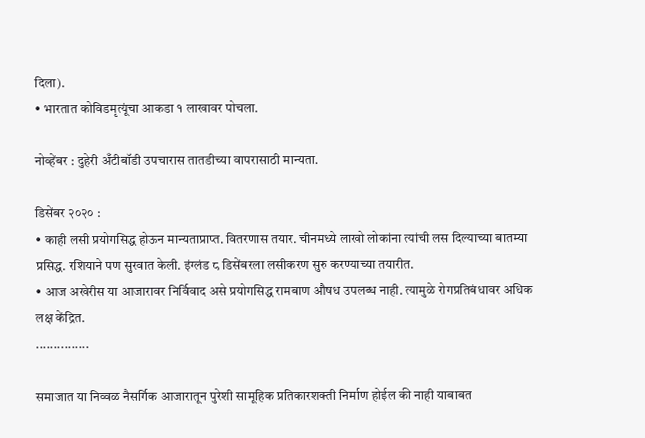दिला).
• भारतात कोविडमृत्यूंचा आकडा १ लाखावर पोचला.

नोव्हेंबर : दुहेरी अँटीबॉडी उपचारास तातडीच्या वापरासाठी मान्यता.

डिसेंबर २०२० :
• काही लसी प्रयोगसिद्ध होऊन मान्यताप्राप्त. वितरणास तयार. चीनमध्ये लाखो लोकांना त्यांची लस दिल्याच्या बातम्या प्रसिद्ध. रशियाने पण सुरवात केली. इंग्लंड ८ डिसेंबरला लसीकरण सुरु करण्याच्या तयारीत.
• आज अखेरीस या आजारावर निर्विवाद असे प्रयोगसिद्ध रामबाण औषध उपलब्ध नाही. त्यामुळे रोगप्रतिबंधावर अधिक लक्ष केंद्रित.
...............

समाजात या निव्वळ नैसर्गिक आजारातून पुरेशी सामूहिक प्रतिकारशक्ती निर्माण होईल की नाही याबाबत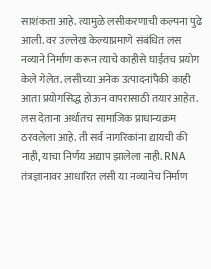साशंकता आहे. त्यामुळे लसीकरणाची कल्पना पुढे आली. वर उल्लेख केल्याप्रमाणे संबंधित लस नव्याने निर्माण करून त्याचे काहीसे घाईतच प्रयोग केले गेलेत. लसीच्या अनेक उत्पादनांपैकी काही आता प्रयोगसिद्ध होऊन वापरासाठी तयार आहेत. लस देताना अर्थातच सामाजिक प्राधान्यक्रम ठरवलेला आहे. ती सर्व नागरिकांना द्यायची की नाही, याचा निर्णय अद्याप झालेला नाही. RNA तंत्रज्ञानावर आधारित लसी या नव्यानेच निर्माण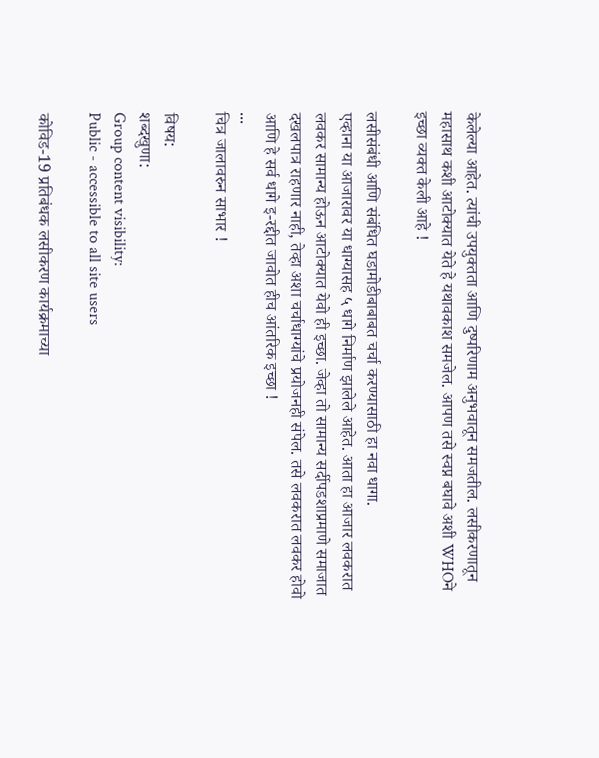केलेल्या आहेत. त्यांची उपयुक्तता आणि दुष्परिणाम अनुभवातून समजतील. लसीकरणातून महासाथ कशी आटोक्यात येते हे यथावकाश समजेल. आपण तसे स्वप्न बघावे अशी WHOने इच्छा व्यक्त केली आहे !

लसीसंबंधी आणि संबंधित घडामोडीबाबाबत चर्चा करण्यासाठी हा नवा धागा.
एव्हाना या आजारावर या धाग्यासह ५ धागे निर्माण झालेले आहेत. आता हा आजार लवकरात लवकर सामान्य होऊन आटोक्यात येवो ही इच्छा. जेव्हा तो सामान्य सर्दीपडशाप्रमाणे समाजात दखलपात्र राहणार नाही, तेव्हा अशा चर्चाधाग्यांचे प्रयोजनही संपेल. तसे लवकरात लवकर होवो आणि हे सर्व धागे इ-रद्दीत जावोत हीच आंतरिक इच्छा !
...
चित्र जालावरुन साभार !

विषय:
शब्दखुणा:
Group content visibility:
Public - accessible to all site users

कोविड-19 प्रतिबंधक लसीकरण कार्यक्रमाच्या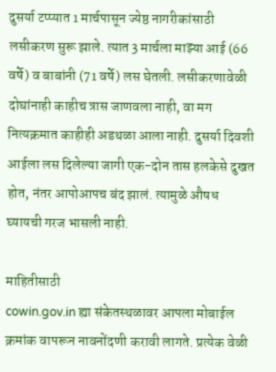दुसर्या टप्प्यात 1 मार्चपासून ज्येष्ठ नागरीकांसाठी लसीकरण सुरू झाले. त्यात 3 मार्चला माझ्या आई (66 वर्षे) व बाबांनी (71 वर्षे) लस घेतली. लसीकरणावेळी दोघांनाही काहीच त्रास जाणवला नाही, वा मग नित्यक्रमात काहीही अडथळा आला नाही. दुसर्या दिवशी आईला लस दिलेल्या जागी एक-दोन तास हलकेसे दुखत होत, नंतर आपोआपच बंद झालं. त्यामुळे औषध घ्यायची गरज भासली नाही.

माहितीसाठी
cowin.gov.in ह्या संकेतस्थळावर आपला मोबाईल क्रमांक वापरून नावनोंदणी करावी लागते. प्रत्येक वेळी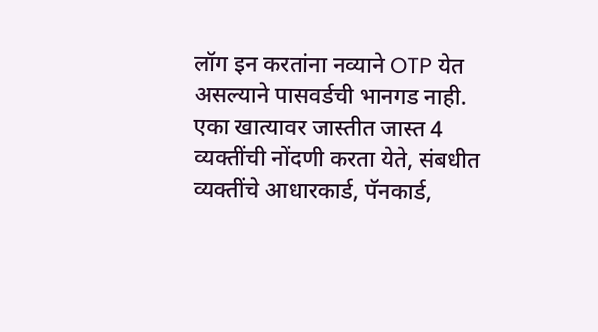लॉग इन करतांना नव्याने OTP येत असल्याने पासवर्डची भानगड नाही. एका खात्यावर जास्तीत जास्त 4 व्यक्तींची नोंदणी करता येते, संबधीत व्यक्तींचे आधारकार्ड, पॅनकार्ड,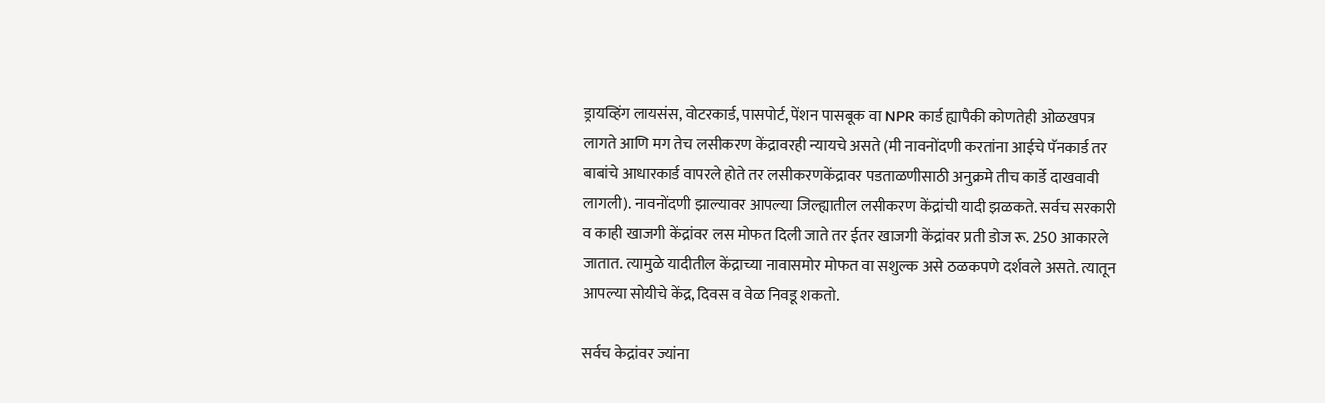ड्रायव्हिंग लायसंस, वोटरकार्ड, पासपोर्ट, पेंशन पासबूक वा NPR कार्ड ह्यापैकी कोणतेही ओळखपत्र लागते आणि मग तेच लसीकरण केंद्रावरही न्यायचे असते (मी नावनोंदणी करतांना आईचे पॅनकार्ड तर बाबांचे आधारकार्ड वापरले होते तर लसीकरणकेंद्रावर पडताळणीसाठी अनुक्रमे तीच कार्डे दाखवावी लागली). नावनोंदणी झाल्यावर आपल्या जिल्ह्यातील लसीकरण केंद्रांची यादी झळकते. सर्वच सरकारी व काही खाजगी केंद्रांवर लस मोफत दिली जाते तर ईतर खाजगी केंद्रांवर प्रती डोज रू. 250 आकारले जातात. त्यामुळे यादीतील केंद्राच्या नावासमोर मोफत वा सशुल्क असे ठळकपणे दर्शवले असते. त्यातून आपल्या सोयीचे केंद्र, दिवस व वेळ निवडू शकतो.

सर्वच केद्रांवर ज्यांना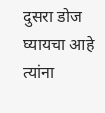दुसरा डोज घ्यायचा आहे त्यांना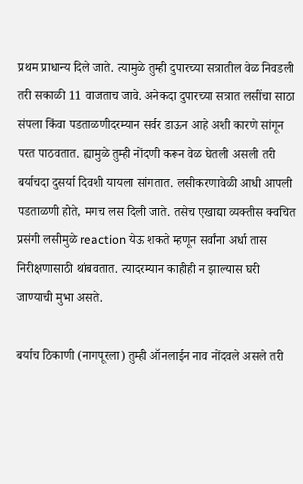प्रथम प्राधान्य दिले जाते. त्यामुळे तुम्ही दुपारच्या सत्रातील वेळ निवडली तरी सकाळी 11 वाजताच जावे. अनेकदा दुपारच्या सत्रात लसींचा साठा संपला किंवा पडताळणीदरम्यान सर्वर डाऊन आहे अशी कारणे सांगून परत पाठवतात. ह्यामुळे तुम्ही नोंदणी करून वेळ घेतली असली तरी बर्याचदा दुसर्या दिवशी यायला सांगतात. लसीकरणावेळी आधी आपली पडताळणी होते, मगच लस दिली जाते. तसेच एखाद्या व्यक्तीस क्वचित प्रसंगी लसीमुळे reaction येऊ शकते म्हणून सर्वांना अर्धा तास निरीक्षणासाठी थांबवतात. त्यादरम्यान काहीही न झाल्यास घरी जाण्याची मुभा असते.

बर्याच ठिकाणी (नागपूरला) तुम्ही ऑनलाईन नाव नोंदवले असले तरी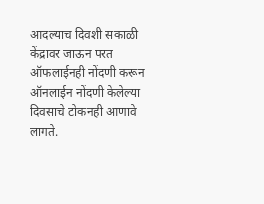आदल्याच दिवशी सकाळी केंद्रावर जाऊन परत ऑफलाईनही नोंदणी करून ऑनलाईन नोंदणी केलेल्या दिवसाचे टोकनही आणावे लागते.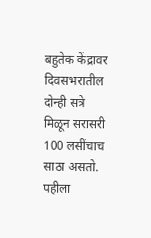बहुतेक केंद्रावर दिवसभरातील दोन्ही सत्रे मिळून सरासरी 100 लसींचाच साठा असतो. पहीला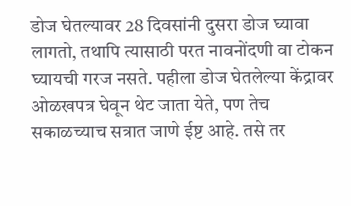डोज घेतल्यावर 28 दिवसांनी दुसरा डोज घ्यावा लागतो, तथापि त्यासाठी परत नावनोंदणी वा टोकन घ्यायची गरज नसते. पहीला डोज घेतलेल्या केंद्रावर ओळखपत्र घेवून थेट जाता येते, पण तेच सकाळच्याच सत्रात जाणे ईष्ट आहे. तसे तर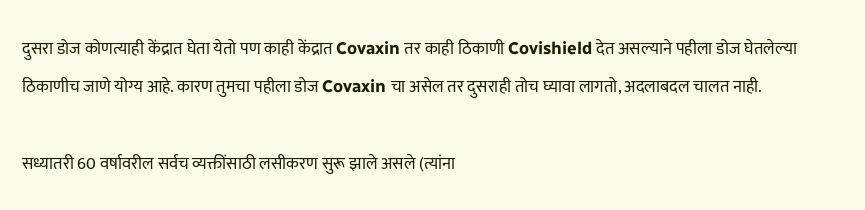दुसरा डोज कोणत्याही केंद्रात घेता येतो पण काही केंद्रात Covaxin तर काही ठिकाणी Covishield देत असल्याने पहीला डोज घेतलेल्या ठिकाणीच जाणे योग्य आहे. कारण तुमचा पहीला डोज Covaxin चा असेल तर दुसराही तोच घ्यावा लागतो, अदलाबदल चालत नाही.

सध्यातरी 60 वर्षावरील सर्वच व्यक्तींसाठी लसीकरण सुरू झाले असले (त्यांना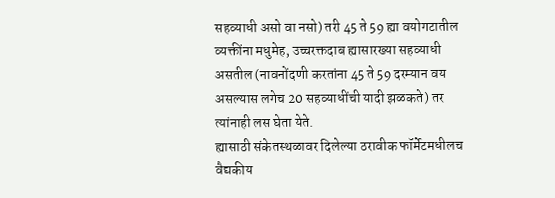सहव्याधी असो वा नसो) तरी 45 ते 59 ह्या वयोगटातील व्यक्तींना मधुमेह, उच्चरक्तदाब ह्यासारख्या सहव्याधी असतील (नावनोंदणी करतांना 45 ते 59 दरम्यान वय असल्यास लगेच 20 सहव्याधींची यादी झळकते) तर त्यांनाही लस घेता येते.
ह्यासाठी संकेतस्थळावर दिलेल्या ठरावीक फॉर्मेटमधीलच वैद्यकीय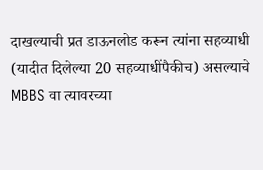दाखल्याची प्रत डाऊनलोड करून त्यांना सहव्याधी (यादीत दिलेल्या 20 सहव्याधींपैकीच) असल्याचे MBBS वा त्यावरच्या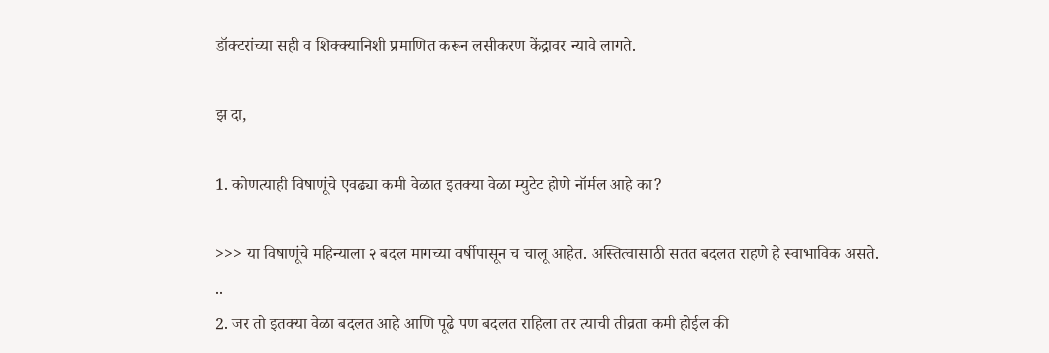डॉक्टरांच्या सही व शिक्क्यानिशी प्रमाणित करून लसीकरण केंद्रावर न्यावे लागते.

झ दा,

1. कोणत्याही विषाणूंचे एवढ्या कमी वेळात इतक्या वेळा म्युटेट होणे नॉर्मल आहे का?

>>> या विषाणूंचे महिन्याला २ बदल मागच्या वर्षीपासून च चालू आहेत. अस्तित्वासाठी सतत बदलत राहणे हे स्वाभाविक असते.
..
2. जर तो इतक्या वेळा बदलत आहे आणि पूढे पण बदलत राहिला तर त्याची तीव्रता कमी होईल की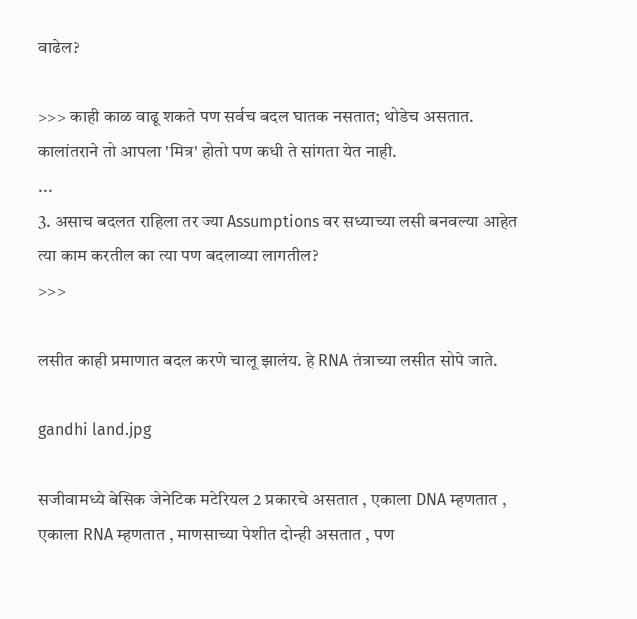वाढेल?

>>> काही काळ वाढू शकते पण सर्वच बदल घातक नसतात; थोडेच असतात.
कालांतराने तो आपला 'मित्र' होतो पण कधी ते सांगता येत नाही.
...
3. असाच बदलत राहिला तर ज्या Assumptions वर सध्याच्या लसी बनवल्या आहेत त्या काम करतील का त्या पण बदलाव्या लागतील?
>>>

लसीत काही प्रमाणात बदल करणे चालू झालंय. हे RNA तंत्राच्या लसीत सोपे जाते.

gandhi land.jpg

सजीवामध्ये बेसिक जेनेटिक मटेरियल 2 प्रकारचे असतात , एकाला DNA म्हणतात , एकाला RNA म्हणतात , माणसाच्या पेशीत दोन्ही असतात , पण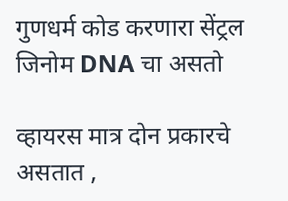गुणधर्म कोड करणारा सेंट्रल जिनोम DNA चा असतो

व्हायरस मात्र दोन प्रकारचे असतात ,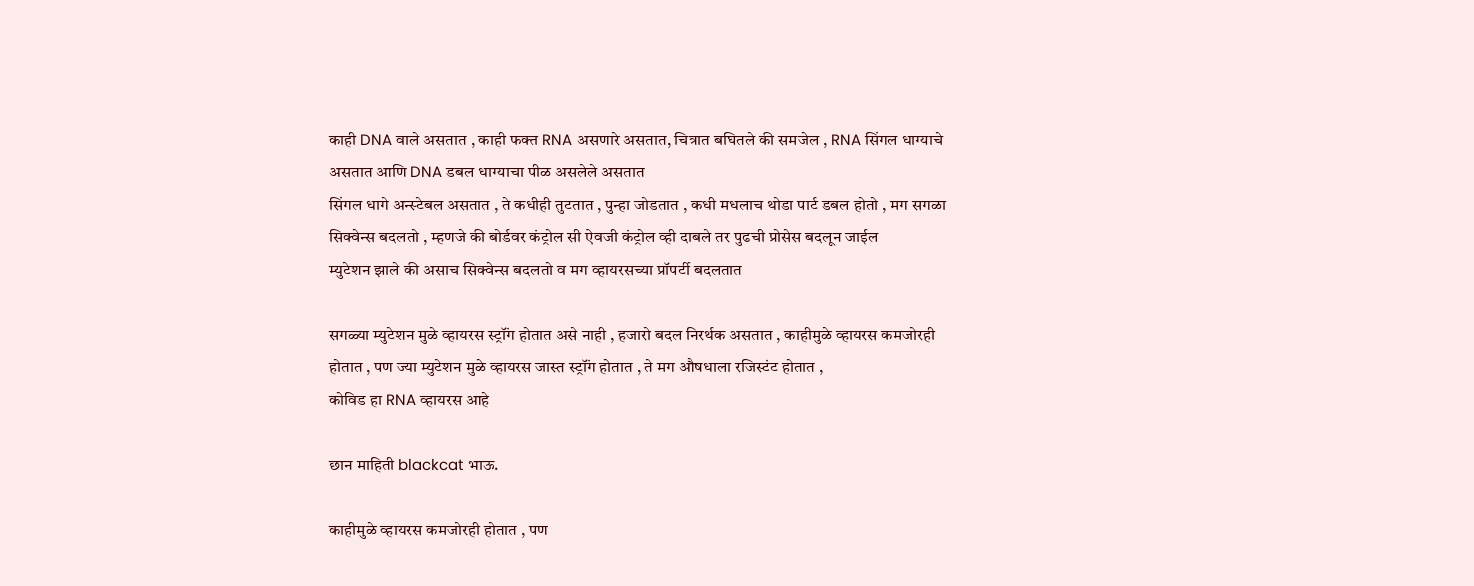काही DNA वाले असतात , काही फक्त RNA असणारे असतात, चित्रात बघितले की समजेल , RNA सिंगल धाग्याचे असतात आणि DNA डबल धाग्याचा पीळ असलेले असतात
सिंगल धागे अन्स्टेबल असतात , ते कधीही तुटतात , पुन्हा जोडतात , कधी मधलाच थोडा पार्ट डबल होतो , मग सगळा सिक्वेन्स बदलतो , म्हणजे की बोर्डवर कंट्रोल सी ऐवजी कंट्रोल व्ही दाबले तर पुढची प्रोसेस बदलून जाईल
म्युटेशन झाले की असाच सिक्वेन्स बदलतो व मग व्हायरसच्या प्रॉपर्टी बदलतात

सगळ्या म्युटेशन मुळे व्हायरस स्ट्रॉंग होतात असे नाही , हजारो बदल निरर्थक असतात , काहीमुळे व्हायरस कमजोरही होतात , पण ज्या म्युटेशन मुळे व्हायरस जास्त स्ट्रॉंग होतात , ते मग औषधाला रजिस्टंट होतात ,
कोविड हा RNA व्हायरस आहे

छान माहिती blackcat भाऊ.

काहीमुळे व्हायरस कमजोरही होतात , पण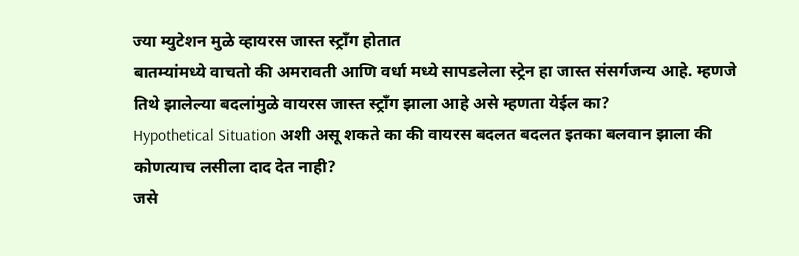ज्या म्युटेशन मुळे व्हायरस जास्त स्ट्रॉंग होतात
बातम्यांमध्ये वाचतो की अमरावती आणि वर्धा मध्ये सापडलेला स्ट्रेन हा जास्त संसर्गजन्य आहे. म्हणजे तिथे झालेल्या बदलांमुळे वायरस जास्त स्ट्रॉंग झाला आहे असे म्हणता येईल का?
Hypothetical Situation अशी असू शकते का की वायरस बदलत बदलत इतका बलवान झाला की कोणत्याच लसीला दाद देत नाही?
जसे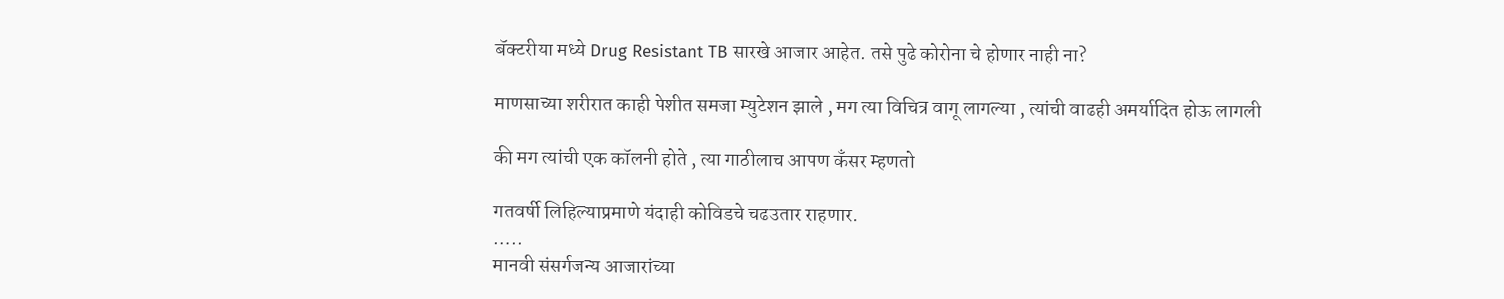बॅक्टरीया मध्ये Drug Resistant TB सारखे आजार आहेत. तसे पुढे कोरोना चे होणार नाही ना?

माणसाच्या शरीरात काही पेशीत समजा म्युटेशन झाले , मग त्या विचित्र वागू लागल्या , त्यांची वाढही अमर्यादित होऊ लागली

की मग त्यांची एक कॉलनी होते , त्या गाठीलाच आपण कँसर म्हणतो

गतवर्षी लिहिल्याप्रमाणे यंदाही कोविडचे चढउतार राहणार.
…..
मानवी संसर्गजन्य आजारांच्या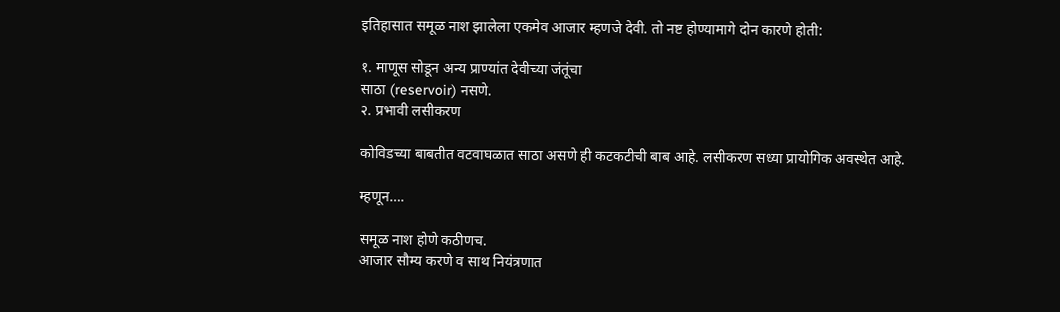इतिहासात समूळ नाश झालेला एकमेव आजार म्हणजे देवी. तो नष्ट होण्यामागे दोन कारणे होती:

१. माणूस सोडून अन्य प्राण्यांत देवीच्या जंतूंचा
साठा (reservoir) नसणे.
२. प्रभावी लसीकरण

कोविडच्या बाबतीत वटवाघळात साठा असणे ही कटकटीची बाब आहे. लसीकरण सध्या प्रायोगिक अवस्थेत आहे.

म्हणून….

समूळ नाश होणे कठीणच.
आजार सौम्य करणे व साथ नियंत्रणात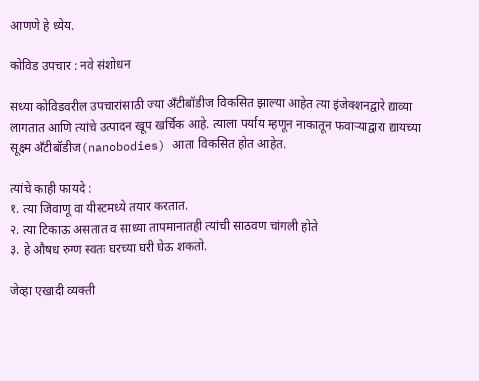आणणे हे ध्येय.

कोविड उपचार : नवे संशोधन

सध्या कोविडवरील उपचारांसाठी ज्या अँटीबॉडीज विकसित झाल्या आहेत त्या इंजेक्शनद्वारे द्याव्या लागतात आणि त्यांचे उत्पादन खूप खर्चिक आहे. त्याला पर्याय म्हणून नाकातून फवाऱ्याद्वारा द्यायच्या सूक्ष्म अँटीबॉडीज(nanobodies) आता विकसित होत आहेत.

त्यांचे काही फायदे :
१. त्या जिवाणू वा यीस्टमध्ये तयार करतात.
२. त्या टिकाऊ असतात व साध्या तापमानातही त्यांची साठवण चांगली होते
३. हे औषध रुग्ण स्वतः घरच्या घरी घेऊ शकतो.

जेव्हा एखादी व्यक्ती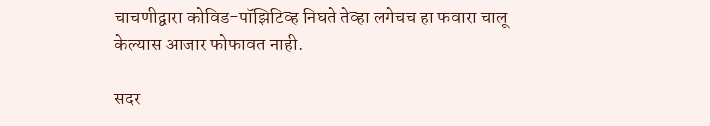चाचणीद्वारा कोविड-पॉझिटिव्ह निघते तेव्हा लगेचच हा फवारा चालू केल्यास आजार फोफावत नाही.

सदर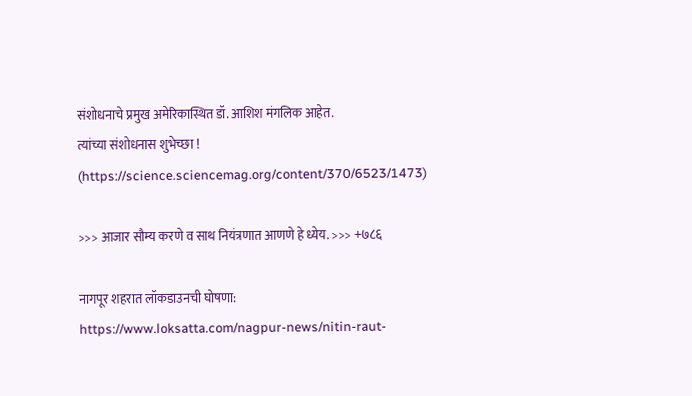संशोधनाचे प्रमुख अमेरिकास्थित डॉ. आशिश मंगलिक आहेत.
त्यांच्या संशोधनास शुभेच्छा !
(https://science.sciencemag.org/content/370/6523/1473)

>>> आजार सौम्य करणे व साथ नियंत्रणात आणणे हे ध्येय. >>> +७८६

नागपूर शहरात लॉकडाउनची घोषणा:
https://www.loksatta.com/nagpur-news/nitin-raut-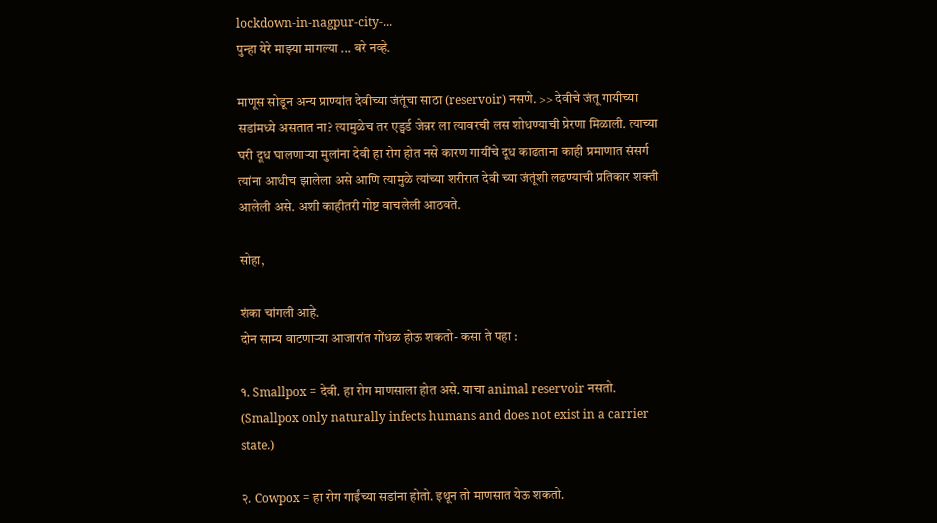lockdown-in-nagpur-city-...
पुन्हा येरे माझ्या मागल्या ... बरे नव्हे.

माणूस सोडून अन्य प्राण्यांत देवीच्या जंतूंचा साठा (reservoir) नसणे. >> देवीचे जंतू गायीच्या सडांमध्ये असतात ना? त्यामुळेच तर एड्वर्ड जेन्नर ला त्यावरची लस शोधण्याची प्रेरणा मिळाली. त्याच्या घरी दूध घालणार्‍या मुलांना देवी हा रोग होत नसे कारण गायींचे दूध काढताना काही प्रमाणात संसर्ग त्यांना आधीच झालेला असे आणि त्यामुळे त्यांच्या शरीरात देवी च्या जंतूंशी लढण्याची प्रतिकार शक्ती आलेली असे. अशी काहीतरी गोष्ट वाचलेली आठवते.

सोहा,

शंका चांगली आहे.
दोन साम्य वाटणाऱ्या आजारांत गोंधळ होऊ शकतो- कसा ते पहा :

१. Smallpox = देवी. हा रोग माणसाला होत असे. याचा animal reservoir नसतो.
(Smallpox only naturally infects humans and does not exist in a carrier state.)

२. Cowpox = हा रोग गाईंच्या सडांना होतो. इथून तो माणसात येऊ शकतो.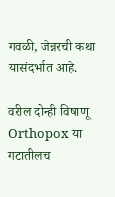गवळी, जेन्नरची कथा यासंदर्भात आहे.

वरील दोन्ही विषाणू Orthopox या गटातीलच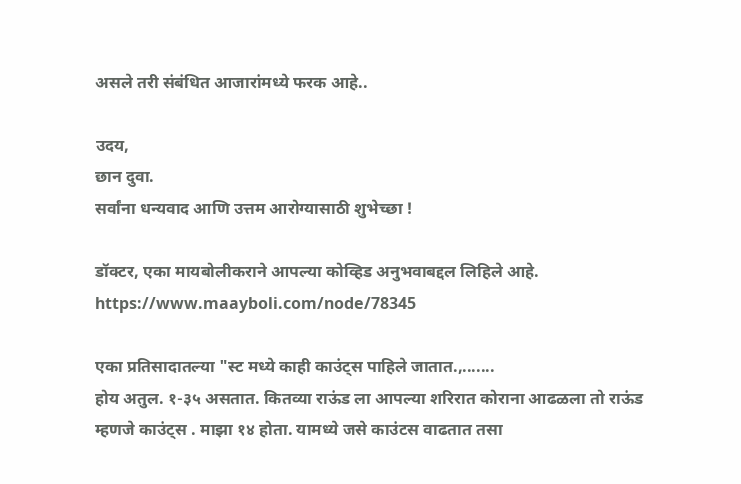असले तरी संबंधित आजारांमध्ये फरक आहे..

उदय,
छान दुवा.
सर्वांना धन्यवाद आणि उत्तम आरोग्यासाठी शुभेच्छा !

डॉक्टर, एका मायबोलीकराने आपल्या कोव्हिड अनुभवाबद्दल लिहिले आहे.
https://www.maayboli.com/node/78345

एका प्रतिसादातल्या "स्ट मध्ये काही काउंट्स पाहिले जातात.,.......
होय अतुल. १-३५ असतात. कितव्या राऊंड ला आपल्या शरिरात कोराना आढळला तो राऊंड म्हणजे काउंट्स . माझा १४ होता. यामध्ये जसे काउंटस वाढतात तसा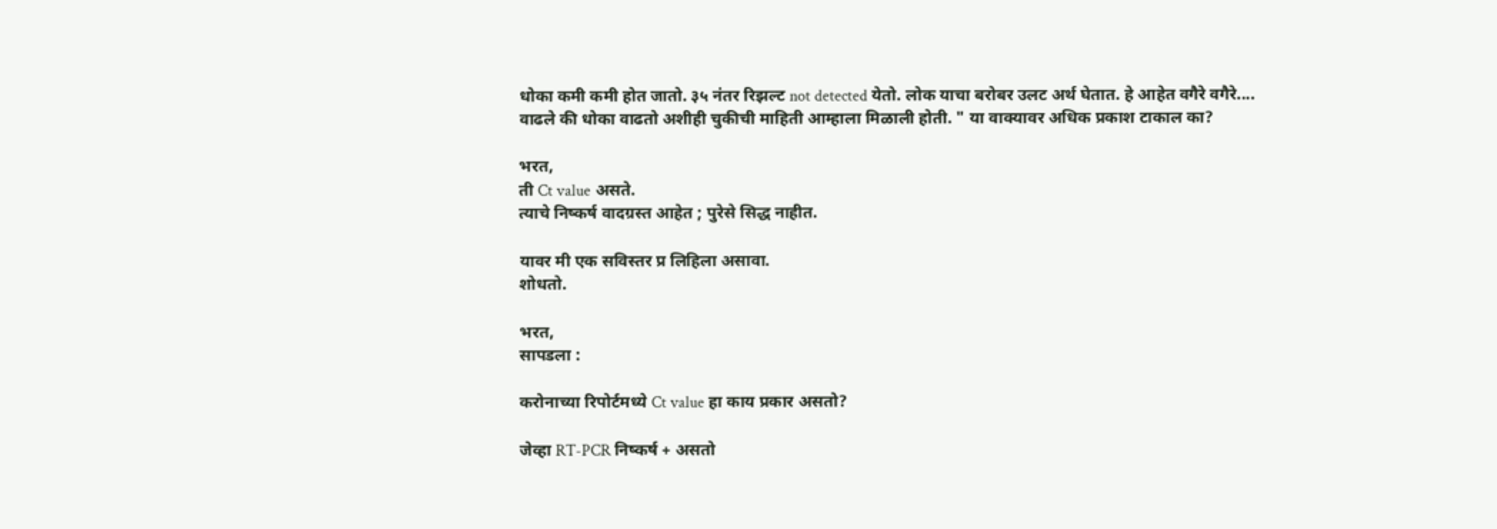धोका कमी कमी होत जातो. ३५ नंतर रिझल्ट not detected येतो. लोक याचा बरोबर उलट अर्थ घेतात. हे आहेत वगैरे वगैरे.... वाढले की धोका वाढतो अशीही चुकीची माहिती आम्हाला मिळाली होती. " या वाक्यावर अधिक प्रकाश टाकाल का?

भरत,
ती Ct value असते.
त्याचे निष्कर्ष वादग्रस्त आहेत ; पुरेसे सिद्ध नाहीत.

यावर मी एक सविस्तर प्र लिहिला असावा.
शोधतो.

भरत,
सापडला :

करोनाच्या रिपोर्टमध्ये Ct value हा काय प्रकार असतो?

जेव्हा RT-PCR निष्कर्ष + असतो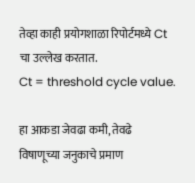तेव्हा काही प्रयोगशाळा रिपोर्टमध्ये Ct चा उल्लेख करतात.
Ct = threshold cycle value.

हा आकडा जेवढा कमी, तेवढे विषाणूच्या जनुकाचे प्रमाण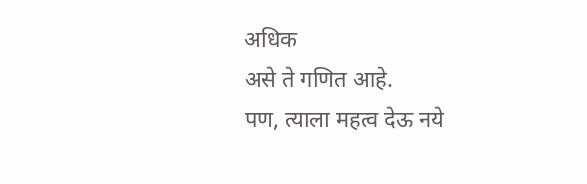अधिक
असे ते गणित आहे.
पण, त्याला महत्व देऊ नये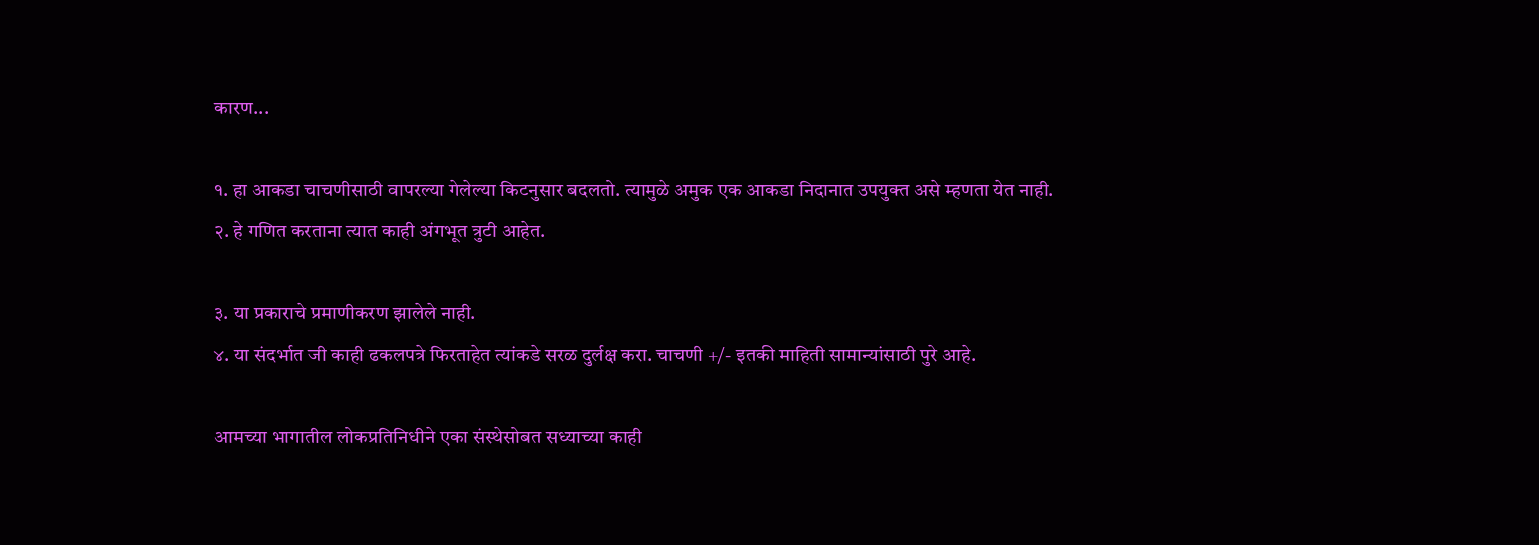कारण...

१. हा आकडा चाचणीसाठी वापरल्या गेलेल्या किटनुसार बदलतो. त्यामुळे अमुक एक आकडा निदानात उपयुक्त असे म्हणता येत नाही.
२. हे गणित करताना त्यात काही अंगभूत त्रुटी आहेत.

३. या प्रकाराचे प्रमाणीकरण झालेले नाही.
४. या संदर्भात जी काही ढकलपत्रे फिरताहेत त्यांकडे सरळ दुर्लक्ष करा. चाचणी +/- इतकी माहिती सामान्यांसाठी पुरे आहे.

आमच्या भागातील लोकप्रतिनिधीने एका संस्थेसोबत सध्याच्या काही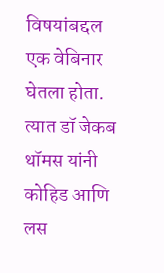विषयांबद्दल एक वेबिनार घेतला होता. त्यात डॉ जेकब थॉमस यांनी कोहिड आणि लस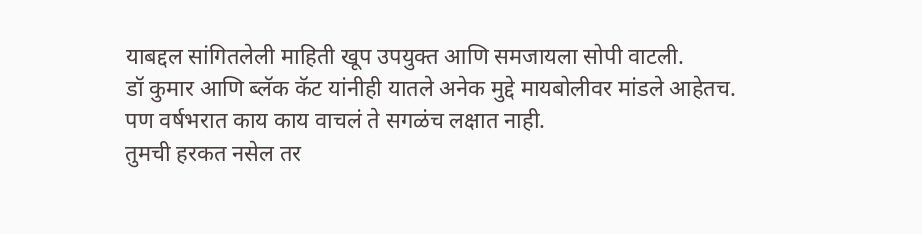याबद्दल सांगितलेली माहिती खूप उपयुक्त आणि समजायला सोपी वाटली.
डॉ कुमार आणि ब्लॅक कॅट यांनीही यातले अनेक मुद्दे मायबोलीवर मांडले आहेतच. पण वर्षभरात काय काय वाचलं ते सगळंच लक्षात नाही.
तुमची हरकत नसेल तर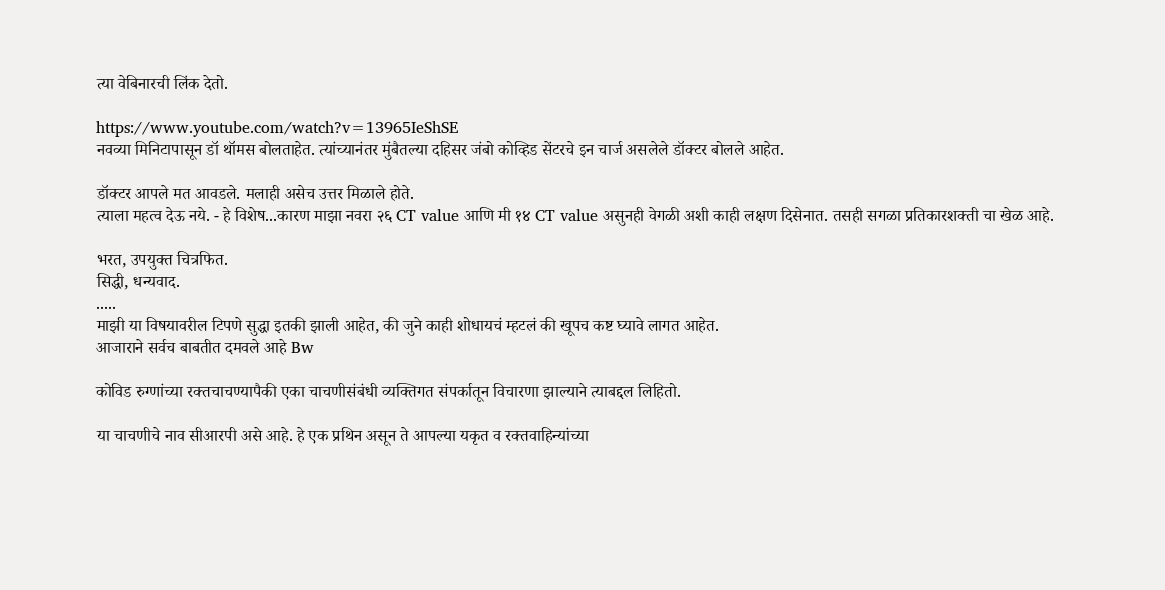त्या वेबिनारची लिंक देतो.

https://www.youtube.com/watch?v=13965IeShSE
नवव्या मिनिटापासून डॉ थॉमस बोलताहेत. त्यांच्यानंतर मुंबैतल्या दहिसर जंबो कोव्हिड सेंटरचे इन चार्ज असलेले डॉक्टर बोलले आहेत.

डॉक्टर आपले मत आवडले. मलाही असेच उत्तर मिळाले होते.
त्याला महत्व देऊ नये. - हे विशेष...कारण माझा नवरा २६ CT value आणि मी १४ CT value असुनही वेगळी अशी काही लक्षण दिसेनात. तसही सगळा प्रतिकारशक्ती चा खेळ आहे.

भरत, उपयुक्त चित्रफित.
सिद्धी, धन्यवाद.
.....
माझी या विषयावरील टिपणे सुद्धा इतकी झाली आहेत, की जुने काही शोधायचं म्हटलं की खूपच कष्ट घ्यावे लागत आहेत.
आजाराने सर्वच बाबतीत दमवले आहे Bw

कोविड रुग्णांच्या रक्तचाचण्यापैकी एका चाचणीसंबंधी व्यक्तिगत संपर्कातून विचारणा झाल्याने त्याबद्दल लिहितो.

या चाचणीचे नाव सीआरपी असे आहे. हे एक प्रथिन असून ते आपल्या यकृत व रक्तवाहिन्यांच्या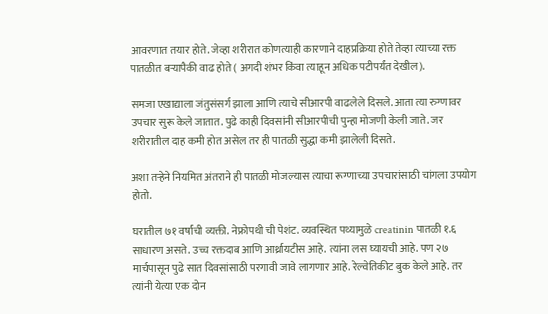आवरणात तयार होते. जेव्हा शरीरात कोणत्याही कारणाने दाहप्रक्रिया होते तेव्हा त्याच्या रक्त पातळीत बऱ्यापैकी वाढ होते ( अगदी शंभर किंवा त्याहून अधिक पटीपर्यंत देखील).

समजा एखाद्याला जंतुसंसर्ग झाला आणि त्याचे सीआरपी वाढलेले दिसले. आता त्या रुग्णावर उपचार सुरू केले जातात. पुढे काही दिवसांनी सीआरपीची पुन्हा मोजणी केली जाते. जर शरीरातील दाह कमी होत असेल तर ही पातळी सुद्धा कमी झालेली दिसते.

अशा तऱ्हेने नियमित अंतराने ही पातळी मोजल्यास त्याचा रूग्णाच्या उपचारांसाठी चांगला उपयोग होतो.

घरातील ७१ वर्षांची व्यक्ती. नेफ्रोपथी ची पेशंट. व्यवस्थित पथ्यामुळे creatinin पातळी १.६ साधारण असते. उच्च रक्तदाब आणि आर्थ्रायटीस आहे. त्यांना लस घ्यायची आहे. पण २७ मार्चपासून पुढे सात दिवसांसाठी परगावी जावे लागणार आहे. रेल्वेतिकीट बुक केले आहे. तर त्यांनी येत्या एक दोन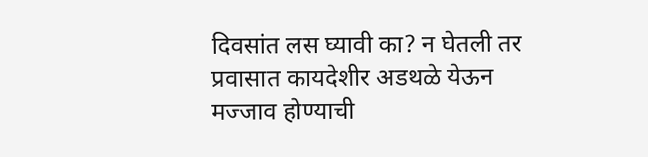दिवसांत लस घ्यावी का? न घेतली तर प्रवासात कायदेशीर अडथळे येऊन मज्जाव होण्याची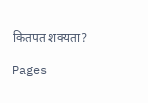कितपत शक्यता?

Pages